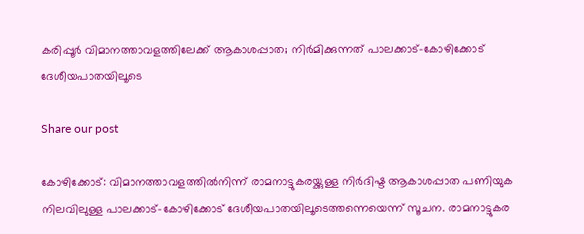കരിപ്പൂർ വിമാനത്താവളത്തിലേക്ക് ആകാശപ്പാത; നിർമിക്കുന്നത് പാലക്കാട്-കോഴിക്കോട് ദേശീയപാതയിലൂടെ

Share our post

കോഴിക്കോട്: വിമാനത്താവളത്തിൽനിന്ന് രാമനാട്ടുകരയ്ക്കുള്ള നിർദിഷ്ട ആകാശപ്പാത പണിയുക നിലവിലുള്ള പാലക്കാട്-കോഴിക്കോട് ദേശീയപാതയിലൂടെത്തന്നെയെന്ന് സൂചന. രാമനാട്ടുകര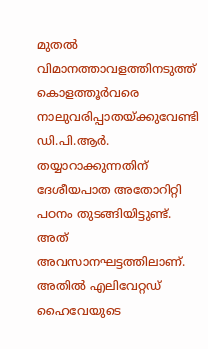മുതൽ വിമാനത്താവളത്തിനടുത്ത് കൊളത്തൂർവരെ നാലുവരിപ്പാതയ്ക്കുവേണ്ടി ഡി.പി.ആർ. തയ്യാറാക്കുന്നതിന് ദേശീയപാത അതോറിറ്റി പഠനം തുടങ്ങിയിട്ടുണ്ട്. അത് അവസാനഘട്ടത്തിലാണ്. അതിൽ എലിവേറ്റഡ് ഹൈവേയുടെ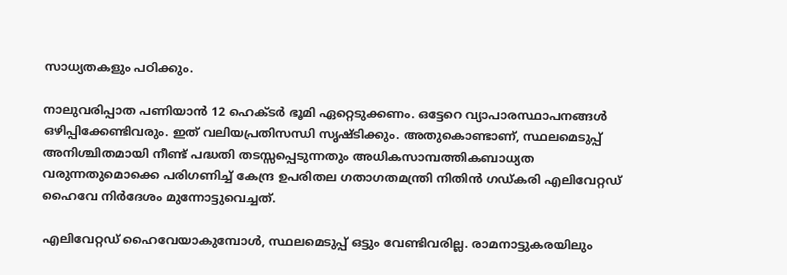സാധ്യതകളും പഠിക്കും.

നാലുവരിപ്പാത പണിയാൻ 12 ഹെക്ടർ ഭൂമി ഏറ്റെടുക്കണം. ഒട്ടേറെ വ്യാപാരസ്ഥാപനങ്ങൾ ഒഴിപ്പിക്കേണ്ടിവരും. ഇത് വലിയപ്രതിസന്ധി സൃഷ്ടിക്കും. അതുകൊണ്ടാണ്, സ്ഥലമെടുപ്പ് അനിശ്ചിതമായി നീണ്ട് പദ്ധതി തടസ്സപ്പെടുന്നതും അധികസാമ്പത്തികബാധ്യത വരുന്നതുമൊക്കെ പരിഗണിച്ച് കേന്ദ്ര ഉപരിതല ഗതാഗതമന്ത്രി നിതിൻ ഗഡ്കരി എലിവേറ്റഡ് ഹൈവേ നിർദേശം മുന്നോട്ടുവെച്ചത്.

എലിവേറ്റഡ് ഹൈവേയാകുമ്പോൾ, സ്ഥലമെടുപ്പ് ഒട്ടും വേണ്ടിവരില്ല. രാമനാട്ടുകരയിലും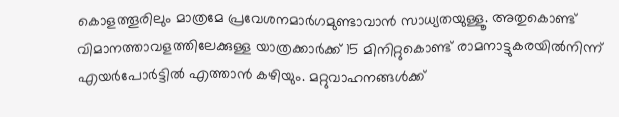കൊളത്തൂരിലും മാത്രമേ പ്രവേശനമാർഗമുണ്ടാവാൻ സാധ്യതയുള്ളൂ. അതുകൊണ്ട് വിമാനത്താവളത്തിലേക്കുള്ള യാത്രക്കാർക്ക് 15 മിനിറ്റുകൊണ്ട് രാമനാട്ടുകരയിൽനിന്ന് എയർപോർട്ടിൽ എത്താൻ കഴിയും. മറ്റുവാഹനങ്ങൾക്ക്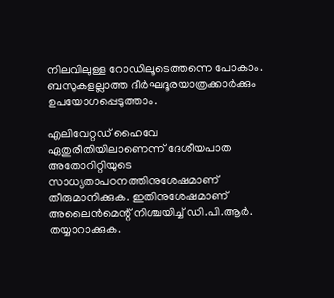നിലവിലുള്ള റോഡിലൂടെത്തന്നെ പോകാം. ബസുകളല്ലാത്ത ദീർഘദൂരയാത്രക്കാർക്കും ഉപയോഗപ്പെടുത്താം.

എലിവേറ്റഡ് ഹൈവേ ഏതുരീതിയിലാണെന്ന് ദേശീയപാത അതോറിറ്റിയുടെ സാധ്യതാപഠനത്തിനുശേഷമാണ് തീരുമാനിക്കുക. ഇതിനുശേഷമാണ് അലൈൻമെന്റ് നിശ്ചയിച്ച് ഡി.പി.ആർ. തയ്യാറാക്കുക.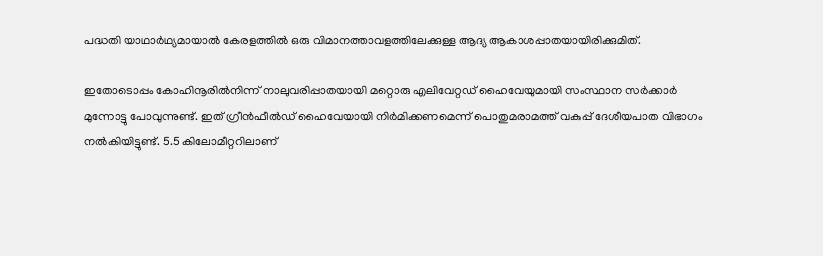പദ്ധതി യാഥാർഥ്യമായാൽ കേരളത്തിൽ ഒരു വിമാനത്താവളത്തിലേക്കുള്ള ആദ്യ ആകാശപ്പാതയായിരിക്കുമിത്.

ഇതോടൊപ്പം കോഹിനൂരിൽനിന്ന് നാലുവരിപ്പാതയായി മറ്റൊരു എലിവേറ്റഡ് ഹൈവേയുമായി സംസ്ഥാന സർക്കാർ മുന്നോട്ടു പോവുന്നുണ്ട്. ഇത് ഗ്രീൻഫീൽഡ് ഹൈവേയായി നിർമിക്കണമെന്ന് പൊതുമരാമത്ത് വകുപ്പ് ദേശീയപാത വിഭാഗം നൽകിയിട്ടുണ്ട്. 5.5 കിലോമീറ്ററിലാണ്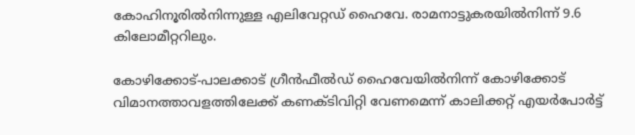കോഹിനൂരിൽനിന്നുള്ള എലിവേറ്റഡ് ഹൈവേ. രാമനാട്ടുകരയിൽനിന്ന് 9.6 കിലോമീറ്ററിലും.

കോഴിക്കോട്-പാലക്കാട് ഗ്രീൻഫീൽഡ് ഹൈവേയിൽനിന്ന് കോഴിക്കോട് വിമാനത്താവളത്തിലേക്ക് കണക്ടിവിറ്റി വേണമെന്ന് കാലിക്കറ്റ് എയർപോർട്ട്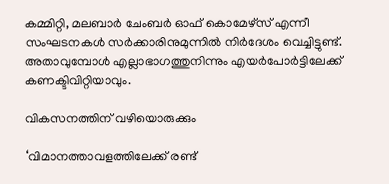കമ്മിറ്റി, മലബാർ ചേംബർ ഓഫ് കൊമേഴ്‌സ് എന്നീ സംഘടനകൾ സർക്കാരിനുമുന്നിൽ നിർദേശം വെച്ചിട്ടുണ്ട്. അതാവുമ്പോൾ എല്ലാഭാഗത്തുനിന്നും എയർപോർട്ടിലേക്ക് കണക്ടിവിറ്റിയാവും.

വികസനത്തിന് വഴിയൊരുക്കും

‘വിമാനത്താവളത്തിലേക്ക് രണ്ട്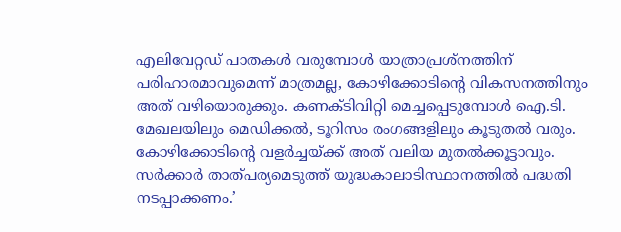എലിവേറ്റഡ് പാതകൾ വരുമ്പോൾ യാത്രാപ്രശ്‌നത്തിന് പരിഹാരമാവുമെന്ന് മാത്രമല്ല, കോഴിക്കോടിന്റെ വികസനത്തിനും അത് വഴിയൊരുക്കും. കണക്ടിവിറ്റി മെച്ചപ്പെടുമ്പോൾ ഐ.ടി. മേഖലയിലും മെഡിക്കൽ, ടൂറിസം രംഗങ്ങളിലും കൂടുതൽ വരും. കോഴിക്കോടിന്റെ വളർച്ചയ്ക്ക് അത് വലിയ മുതൽക്കൂട്ടാവും. സർക്കാർ താത്പര്യമെടുത്ത് യുദ്ധകാലാടിസ്ഥാനത്തിൽ പദ്ധതി നടപ്പാക്കണം.’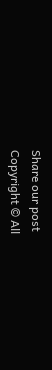Share our post
Copyright © All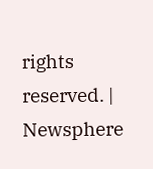rights reserved. | Newsphere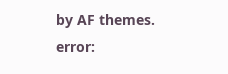by AF themes.
error: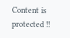Content is protected !!